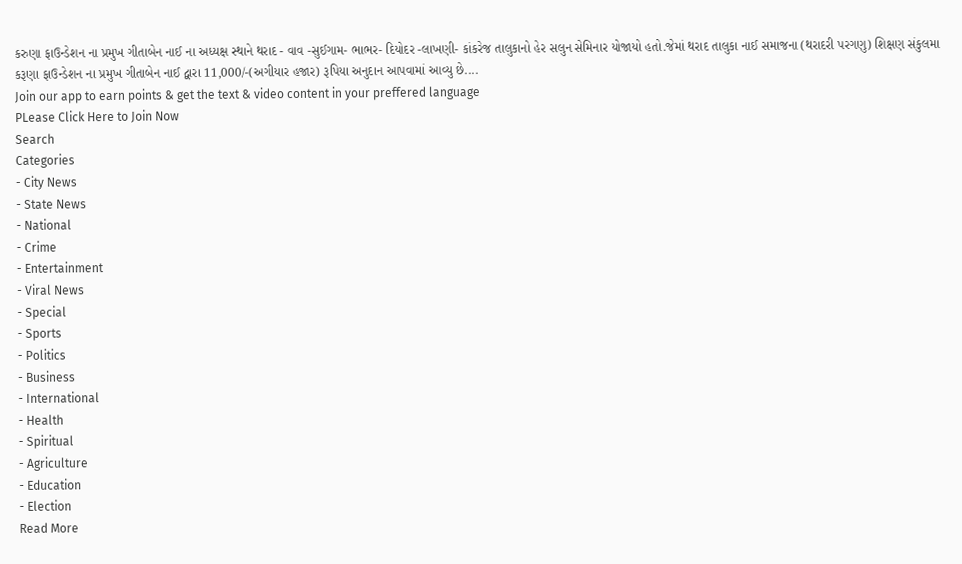કરુણા ફાઉન્ડેશન ના પ્રમુખ ગીતાબેન નાઈ ના અધ્યક્ષ સ્થાને થરાદ - વાવ -સુઈગામ- ભાભર- દિયોદર -લાખણી- કાંકરેજ તાલુકાનો હેર સલુન સેમિનાર યોજાયો હતો.જેમાં થરાદ તાલુકા નાઈ સમાજના (થરાદરી પરગણુ) શિક્ષણ સંકુલમા કરૂણા ફાઉન્ડેશન ના પ્રમુખ ગીતાબેન નાઈ દ્વારા 11,000/-(અગીયાર હજાર) રૂપિયા અનુદાન આપવામાં આવ્યુ છે....
Join our app to earn points & get the text & video content in your preffered language
PLease Click Here to Join Now
Search
Categories
- City News
- State News
- National
- Crime
- Entertainment
- Viral News
- Special
- Sports
- Politics
- Business
- International
- Health
- Spiritual
- Agriculture
- Education
- Election
Read More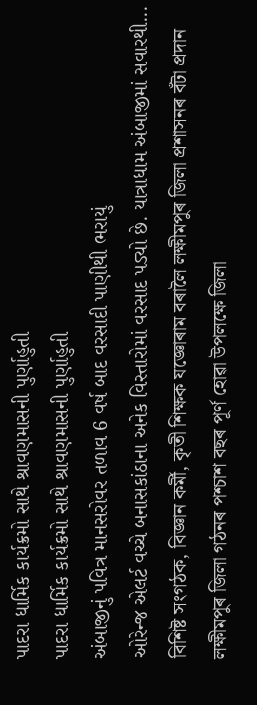પાદરા ધાર્મિક કાર્યક્રમો સાથે શ્રાવણમાસની પુર્ણાહુતી
પાદરા ધાર્મિક કાર્યક્રમો સાથે શ્રાવણમાસની પુર્ણાહુતી
અંબાજીનું પવિત્ર માનસરોવર તળાવ 6 વર્ષ બાદ વરસાદી પાણીથી ભરાયું
ઓરેન્જ એલર્ટ વચ્ચે બનાસકાંઠાના અનેક વિસ્તારોમાં વરસાદ પડ્યો છે. યાત્રાધામ અંબાજીમાં સવારથી...
বিশিষ্ট সংগঠক, বিজ্ঞান কৰ্মী, কৃতী শিক্ষক যজ্ঞোৰাম বৰালৈ লক্ষীমপুৰ জিলা প্ৰশাসনৰ বঁটা প্ৰদান
লক্ষীমপুৰ জিলা গঠনৰ পশ্চাশ বছৰ পূৰ্ণ হোৱা উপলক্ষে জিলা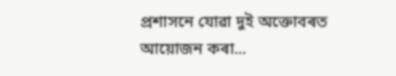প্ৰশাসনে যোৱা দুই অক্তোবৰত আয়োজন কৰা...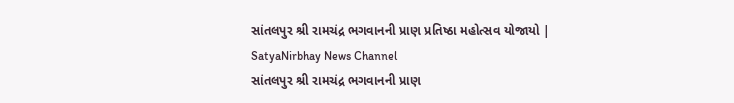સાંતલપુર શ્રી રામચંદ્ર ભગવાનની પ્રાણ પ્રતિષ્ઠા મહોત્સવ યોજાયો | SatyaNirbhay News Channel
સાંતલપુર શ્રી રામચંદ્ર ભગવાનની પ્રાણ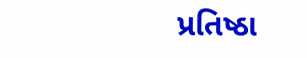પ્રતિષ્ઠા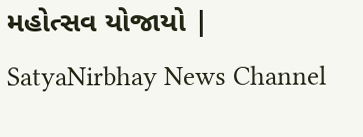મહોત્સવ યોજાયો | SatyaNirbhay News Channel